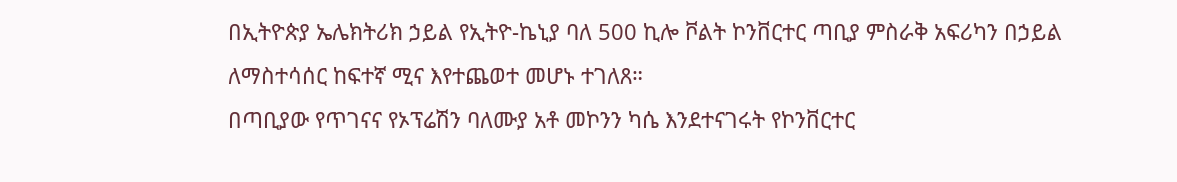በኢትዮጵያ ኤሌክትሪክ ኃይል የኢትዮ-ኬኒያ ባለ 500 ኪሎ ቮልት ኮንቨርተር ጣቢያ ምስራቅ አፍሪካን በኃይል ለማስተሳሰር ከፍተኛ ሚና እየተጨወተ መሆኑ ተገለጸ።
በጣቢያው የጥገናና የኦፕሬሽን ባለሙያ አቶ መኮንን ካሴ እንደተናገሩት የኮንቨርተር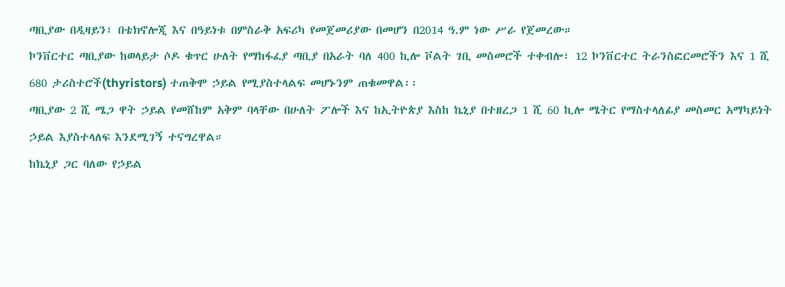ጣቢያው በዲዛይን፣ በቴክኖሎጂ እና በዓይነቱ በምስራቅ አፍሪካ የመጀመሪያው በመሆን በ2014 ዓ.ም ነው ሥራ የጀመረው።
ኮንቨርተር ጣቢያው ከወላይታ ሶዶ ቁጥር ሁለት የማከፋፈያ ጣቢያ በአራት ባለ 400 ኪሎ ቮልት ገቢ መስመሮች ተቀብሎ፣ 12 ኮንቨርተር ትራንስፎርመሮችን እና 1 ሺ 680 ታሪስተሮች(thyristors) ተጠቅሞ ኃይል የሚያስተላልፍ መሆኑንም ጠቁመዋል፡፡
ጣቢያው 2 ሺ ሜጋ ዋት ኃይል የመሸከም አቅም ባላቸው በሁለት ፖሎች እና ከኢትዮጵያ እስከ ኬኒያ በተዘረጋ 1 ሺ 60 ኪሎ ሜትር የማስተላለፊያ መስመር አማካይነት ኃይል እያስተላለፍ እንደሚገኝ ተናግረዋል።
ከኬኒያ ጋር ባለው የኃይል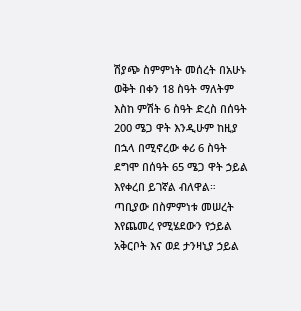ሽያጭ ስምምነት መሰረት በአሁኑ ወቅት በቀን 18 ስዓት ማለትም እስከ ምሽት 6 ስዓት ድረስ በሰዓት 200 ሜጋ ዋት እንዲሁም ከዚያ በኋላ በሚኖረው ቀሪ 6 ስዓት ደግሞ በሰዓት 65 ሜጋ ዋት ኃይል እየቀረበ ይገኛል ብለዋል።
ጣቢያው በስምምነቱ መሠረት እየጨመረ የሚሄደውን የኃይል አቅርቦት እና ወደ ታንዛኒያ ኃይል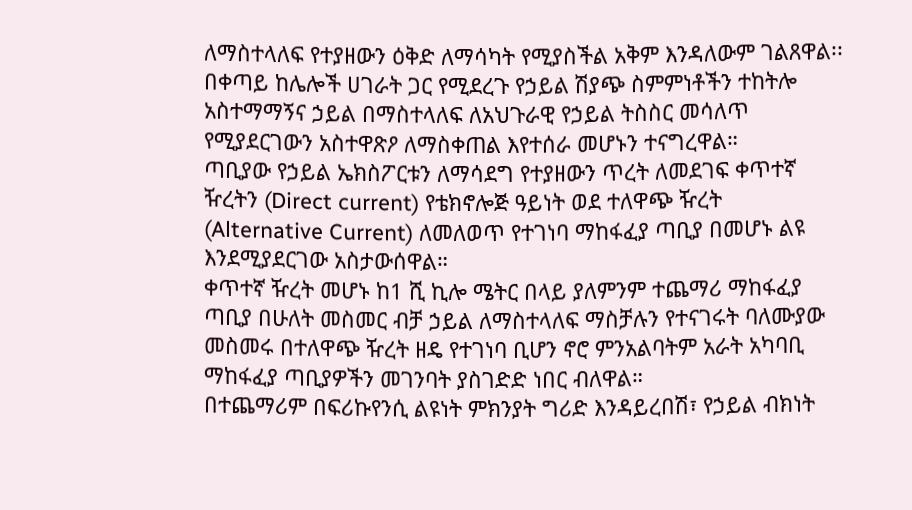ለማስተላለፍ የተያዘውን ዕቅድ ለማሳካት የሚያስችል አቅም እንዳለውም ገልጸዋል፡፡
በቀጣይ ከሌሎች ሀገራት ጋር የሚደረጉ የኃይል ሽያጭ ስምምነቶችን ተከትሎ አስተማማኝና ኃይል በማስተላለፍ ለአህጉራዊ የኃይል ትስስር መሳለጥ የሚያደርገውን አስተዋጽዖ ለማስቀጠል እየተሰራ መሆኑን ተናግረዋል።
ጣቢያው የኃይል ኤክስፖርቱን ለማሳደግ የተያዘውን ጥረት ለመደገፍ ቀጥተኛ ዥረትን (Direct current) የቴክኖሎጅ ዓይነት ወደ ተለዋጭ ዥረት (Alternative Current) ለመለወጥ የተገነባ ማከፋፈያ ጣቢያ በመሆኑ ልዩ እንደሚያደርገው አስታውሰዋል።
ቀጥተኛ ዥረት መሆኑ ከ1 ሺ ኪሎ ሜትር በላይ ያለምንም ተጨማሪ ማከፋፈያ ጣቢያ በሁለት መስመር ብቻ ኃይል ለማስተላለፍ ማስቻሉን የተናገሩት ባለሙያው መስመሩ በተለዋጭ ዥረት ዘዴ የተገነባ ቢሆን ኖሮ ምንአልባትም አራት አካባቢ ማከፋፈያ ጣቢያዎችን መገንባት ያስገድድ ነበር ብለዋል።
በተጨማሪም በፍሪኩየንሲ ልዩነት ምክንያት ግሪድ እንዳይረበሽ፣ የኃይል ብክነት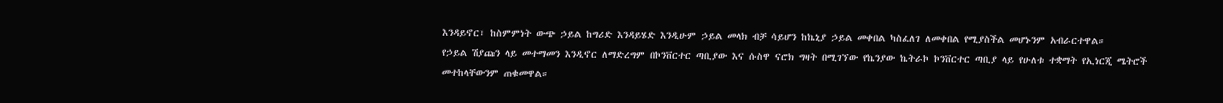እንዳይኖር፣ ከስምምነት ውጭ ኃይል ከግሪድ እንዳይሄድ እንዲሁም ኃይል መላክ ብቻ ሳይሆን ከኬኒያ ኃይል መቀበል ካስፈለገ ለመቀበል የሚያስችል መሆኑንም አብራርተዋል።
የኃይል ሽያጩን ላይ መተማመን እንዲኖር ለማድረግም በኮንቨርተር ጣቢያው እና ሱስዋ ናሮክ ግዛት በሚገኘው የኬንያው ኬትራኮ ኮንቨርተር ጣቢያ ላይ የሁለቱ ተቋማት የኢነርጂ ሜትሮች መተከላቸውንም ጠቁመዋል።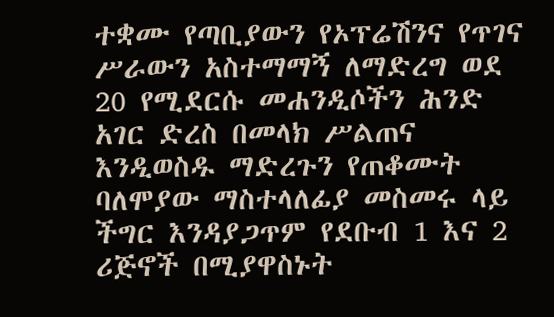ተቋሙ የጣቢያውን የኦፕሬሽንና የጥገና ሥራውን አስተማማኝ ለማድረግ ወደ 20 የሚደርሱ መሐንዲሶችን ሕንድ አገር ድረስ በመላክ ሥልጠና እንዲወስዱ ማድረጉን የጠቆሙት ባለሞያው ማስተላለፊያ መስመሩ ላይ ችግር እንዳያጋጥም የደቡብ 1 እና 2 ሪጅኖች በሚያዋስኑት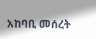አከባቢ መሰረት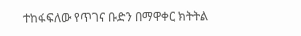ተከፋፍለው የጥገና ቡድን በማዋቀር ክትትል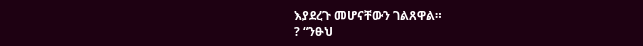እያደረጉ መሆናቸውን ገልጸዋል።
? “ንፁህ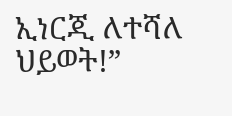ኢነርጂ ለተሻለ ህይወት!”